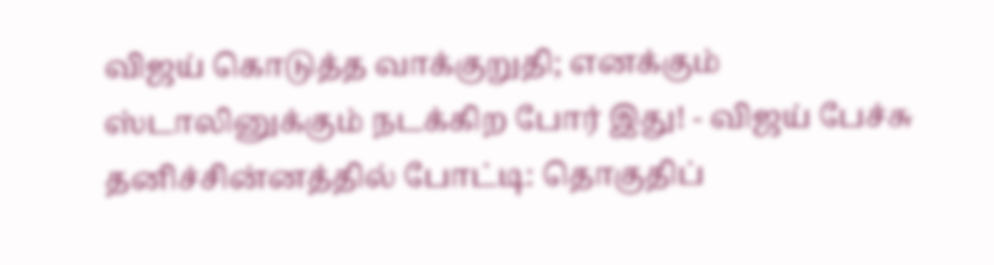விஜய் கொடுத்த வாக்குறுதி; எனக்கும் ஸ்டாலினுக்கும் நடக்கிற போர் இது! - விஜய் பேச்சு தனிச்சின்னத்தில் போட்டி: தொகுதிப்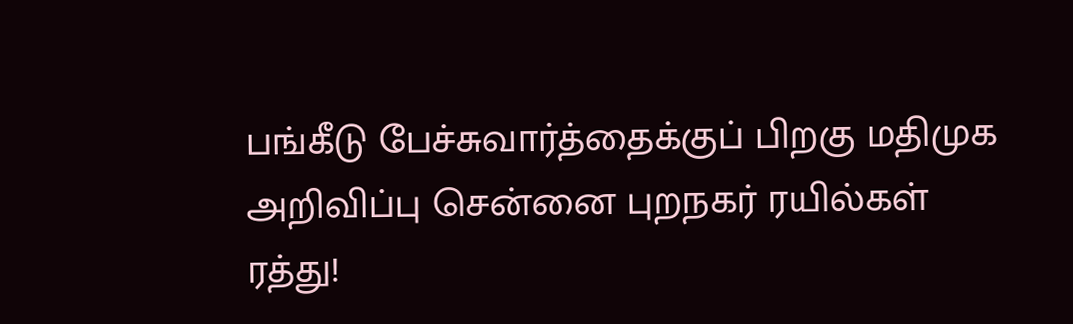பங்கீடு பேச்சுவார்த்தைக்குப் பிறகு மதிமுக அறிவிப்பு சென்னை புறநகர் ரயில்கள் ரத்து!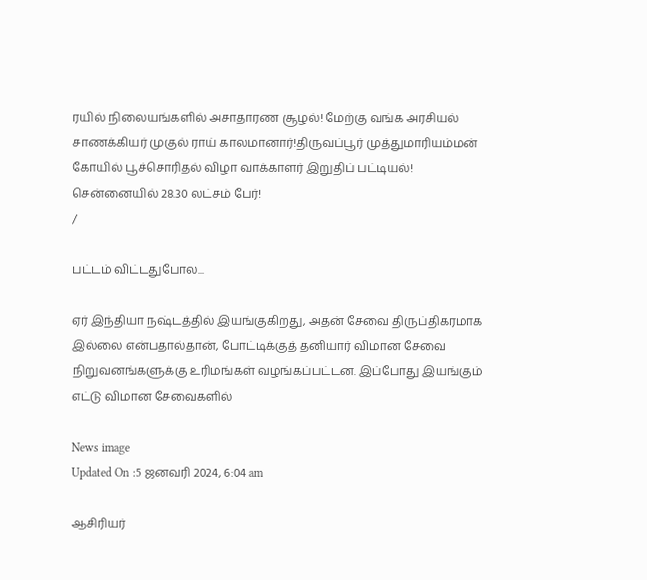ரயில் நிலையங்களில் அசாதாரண சூழல்! மேற்கு வங்க அரசியல் சாணக்கியர் முகுல் ராய் காலமானார்!திருவப்பூர் முத்துமாரியம்மன் கோயில் பூச்சொரிதல் விழா வாக்காளர் இறுதிப் பட்டியல்! சென்னையில் 28.30 லட்சம் பேர்!
/

பட்டம் விட்டதுபோல...

ஏர் இந்தியா நஷ்டத்தில் இயங்குகிறது, அதன் சேவை திருப்திகரமாக இல்லை என்பதால்தான், போட்டிக்குத் தனியார் விமான சேவை நிறுவனங்களுக்கு உரிமங்கள் வழங்கப்பட்டன. இப்போது இயங்கும் எட்டு விமான சேவைகளில்

News image
Updated On :5 ஜனவரி 2024, 6:04 am

ஆசிரியர்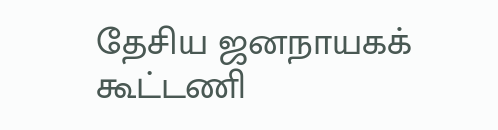தேசிய ஜனநாயகக் கூட்டணி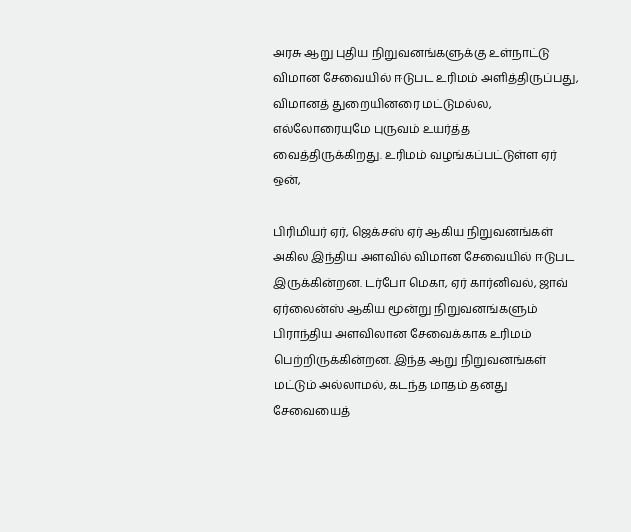அரசு ஆறு புதிய நிறுவனங்களுக்கு உள்நாட்டு விமான சேவையில் ஈடுபட உரிமம் அளித்திருப்பது, விமானத் துறையினரை மட்டுமல்ல, எல்லோரையுமே புருவம் உயர்த்த வைத்திருக்கிறது. உரிமம் வழங்கப்பட்டுள்ள ஏர் ஒன்,

பிரிமியர் ஏர், ஜெக்சஸ் ஏர் ஆகிய நிறுவனங்கள் அகில இந்திய அளவில் விமான சேவையில் ஈடுபட இருக்கின்றன. டர்போ மெகா, ஏர் கார்னிவல், ஜாவ் ஏர்லைன்ஸ் ஆகிய மூன்று நிறுவனங்களும் பிராந்திய அளவிலான சேவைக்காக உரிமம் பெற்றிருக்கின்றன. இந்த ஆறு நிறுவனங்கள் மட்டும் அல்லாமல், கடந்த மாதம் தனது சேவையைத்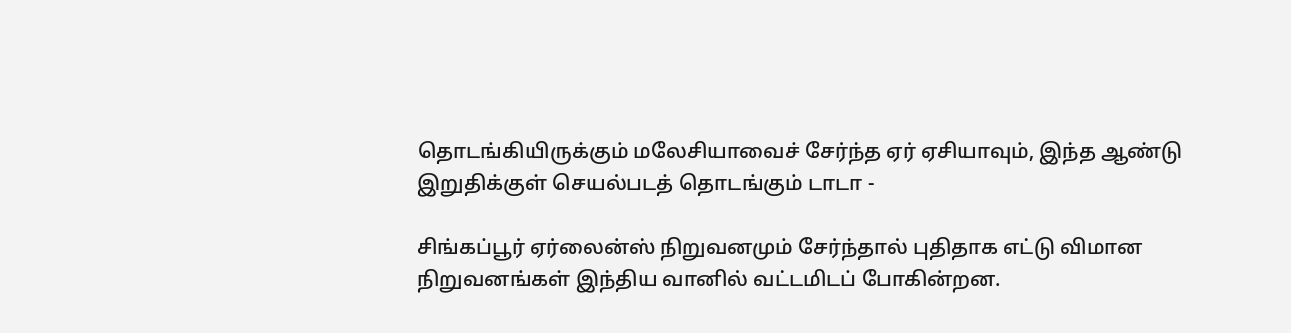தொடங்கியிருக்கும் மலேசியாவைச் சேர்ந்த ஏர் ஏசியாவும், இந்த ஆண்டு இறுதிக்குள் செயல்படத் தொடங்கும் டாடா -

சிங்கப்பூர் ஏர்லைன்ஸ் நிறுவனமும் சேர்ந்தால் புதிதாக எட்டு விமான நிறுவனங்கள் இந்திய வானில் வட்டமிடப் போகின்றன.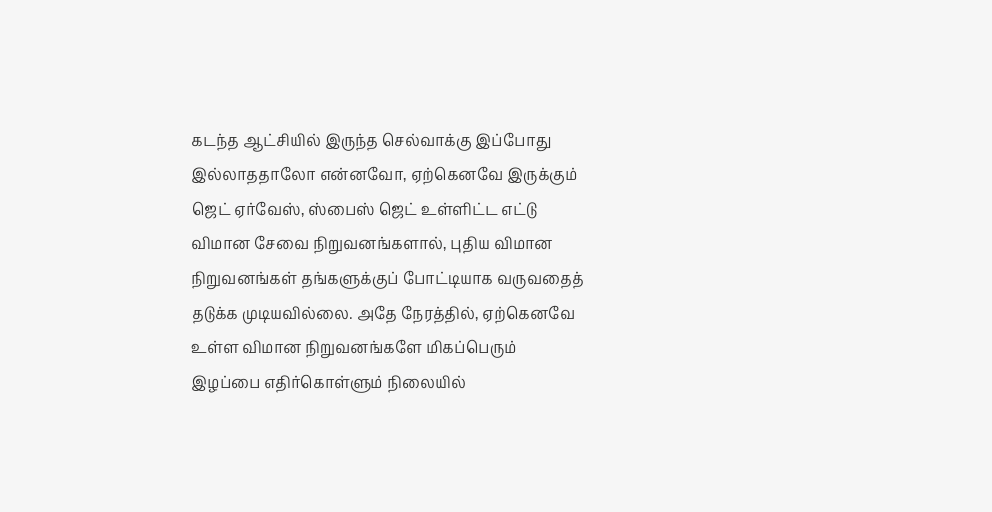கடந்த ஆட்சியில் இருந்த செல்வாக்கு இப்போது இல்லாததாலோ என்னவோ, ஏற்கெனவே இருக்கும் ஜெட் ஏர்வேஸ், ஸ்பைஸ் ஜெட் உள்ளிட்ட எட்டு விமான சேவை நிறுவனங்களால், புதிய விமான நிறுவனங்கள் தங்களுக்குப் போட்டியாக வருவதைத் தடுக்க முடியவில்லை. அதே நேரத்தில், ஏற்கெனவே உள்ள விமான நிறுவனங்களே மிகப்பெரும் இழப்பை எதிர்கொள்ளும் நிலையில்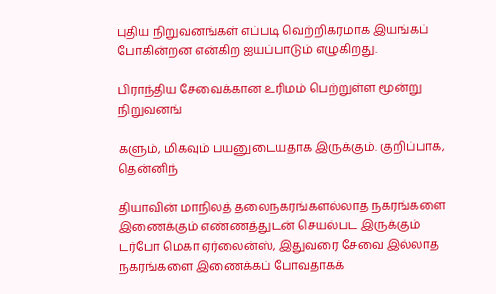புதிய நிறுவனங்கள் எப்படி வெற்றிகரமாக இயங்கப் போகின்றன என்கிற ஐயப்பாடும் எழுகிறது.

பிராந்திய சேவைக்கான உரிமம் பெற்றுள்ள மூன்று நிறுவனங்

களும், மிகவும் பயனுடையதாக இருக்கும். குறிப்பாக, தென்னிந்

தியாவின் மாநிலத் தலைநகரங்களல்லாத நகரங்களை இணைக்கும் எண்ணத்துடன் செயல்பட இருக்கும் டர்போ மெகா ஏர்லைன்ஸ், இதுவரை சேவை இல்லாத நகரங்களை இணைக்கப் போவதாகக்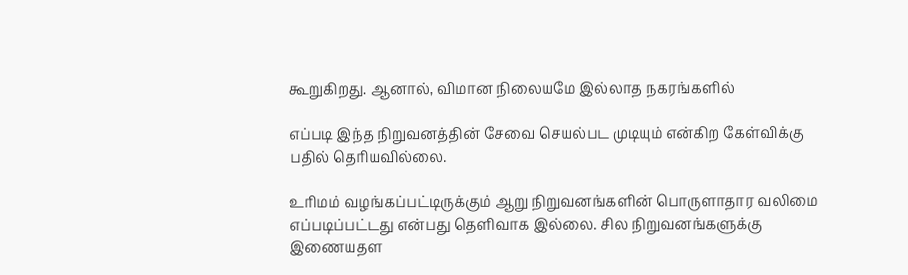கூறுகிறது. ஆனால், விமான நிலையமே இல்லாத நகரங்களில்

எப்படி இந்த நிறுவனத்தின் சேவை செயல்பட முடியும் என்கிற கேள்விக்கு பதில் தெரியவில்லை.

உரிமம் வழங்கப்பட்டிருக்கும் ஆறு நிறுவனங்களின் பொருளாதார வலிமை எப்படிப்பட்டது என்பது தெளிவாக இல்லை. சில நிறுவனங்களுக்கு இணையதள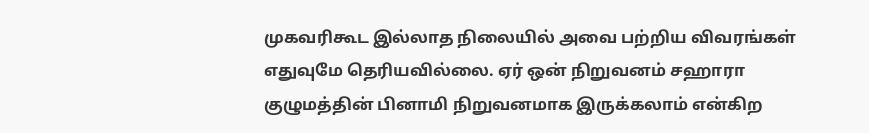முகவரிகூட இல்லாத நிலையில் அவை பற்றிய விவரங்கள் எதுவுமே தெரியவில்லை. ஏர் ஒன் நிறுவனம் சஹாரா குழுமத்தின் பினாமி நிறுவனமாக இருக்கலாம் என்கிற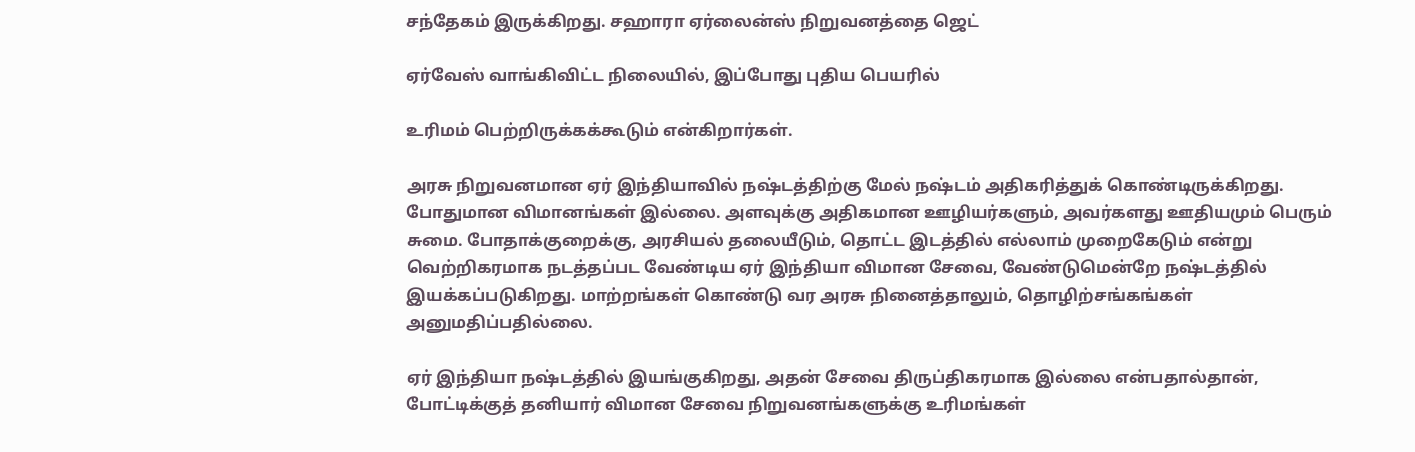சந்தேகம் இருக்கிறது. சஹாரா ஏர்லைன்ஸ் நிறுவனத்தை ஜெட்

ஏர்வேஸ் வாங்கிவிட்ட நிலையில், இப்போது புதிய பெயரில்

உரிமம் பெற்றிருக்கக்கூடும் என்கிறார்கள்.

அரசு நிறுவனமான ஏர் இந்தியாவில் நஷ்டத்திற்கு மேல் நஷ்டம் அதிகரித்துக் கொண்டிருக்கிறது. போதுமான விமானங்கள் இல்லை. அளவுக்கு அதிகமான ஊழியர்களும், அவர்களது ஊதியமும் பெரும் சுமை. போதாக்குறைக்கு, அரசியல் தலையீடும், தொட்ட இடத்தில் எல்லாம் முறைகேடும் என்று வெற்றிகரமாக நடத்தப்பட வேண்டிய ஏர் இந்தியா விமான சேவை, வேண்டுமென்றே நஷ்டத்தில் இயக்கப்படுகிறது. மாற்றங்கள் கொண்டு வர அரசு நினைத்தாலும், தொழிற்சங்கங்கள் அனுமதிப்பதில்லை.

ஏர் இந்தியா நஷ்டத்தில் இயங்குகிறது, அதன் சேவை திருப்திகரமாக இல்லை என்பதால்தான், போட்டிக்குத் தனியார் விமான சேவை நிறுவனங்களுக்கு உரிமங்கள்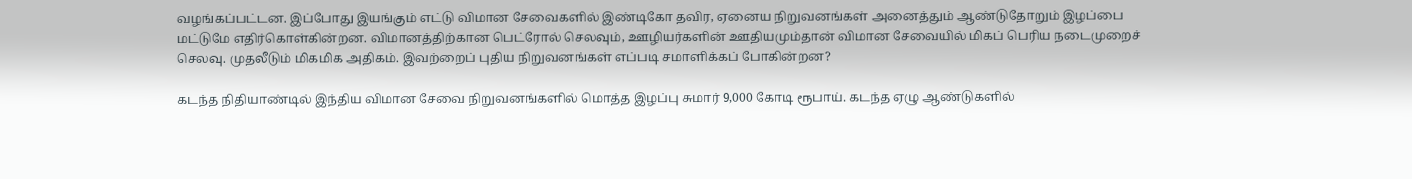வழங்கப்பட்டன. இப்போது இயங்கும் எட்டு விமான சேவைகளில் இண்டிகோ தவிர, ஏனைய நிறுவனங்கள் அனைத்தும் ஆண்டுதோறும் இழப்பை மட்டுமே எதிர்கொள்கின்றன. விமானத்திற்கான பெட்ரோல் செலவும், ஊழியர்களின் ஊதியமும்தான் விமான சேவையில் மிகப் பெரிய நடைமுறைச் செலவு. முதலீடும் மிகமிக அதிகம். இவற்றைப் புதிய நிறுவனங்கள் எப்படி சமாளிக்கப் போகின்றன?

கடந்த நிதியாண்டில் இந்திய விமான சேவை நிறுவனங்களில் மொத்த இழப்பு சுமார் 9,000 கோடி ரூபாய். கடந்த ஏழு ஆண்டுகளில்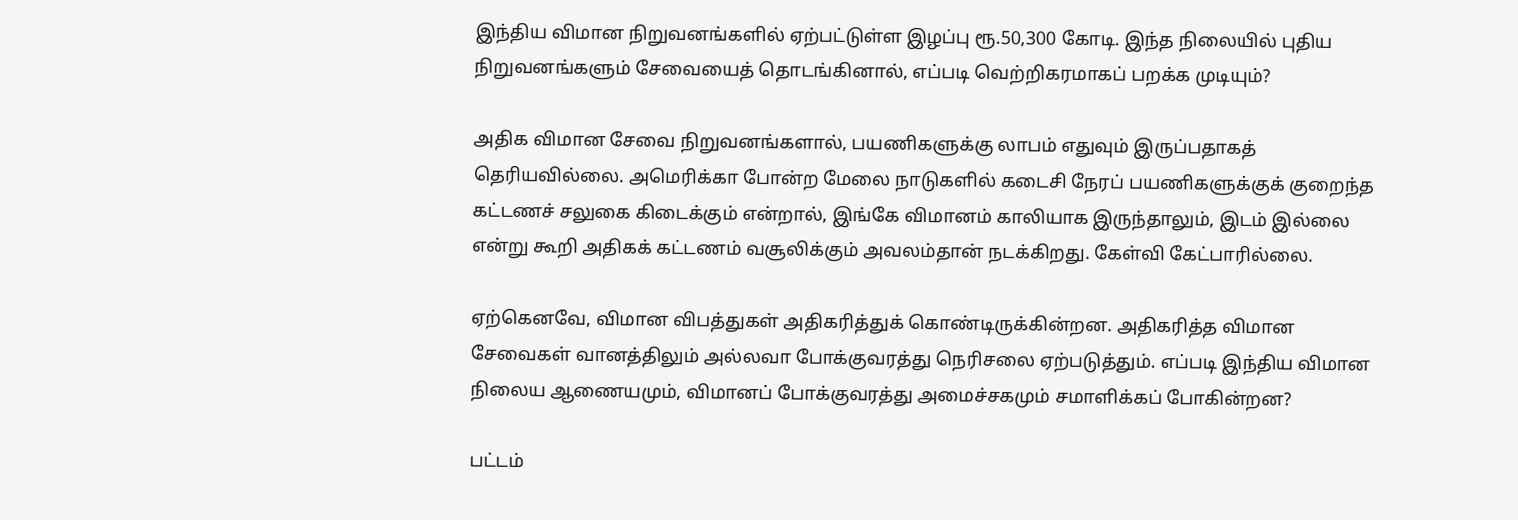இந்திய விமான நிறுவனங்களில் ஏற்பட்டுள்ள இழப்பு ரூ.50,300 கோடி. இந்த நிலையில் புதிய நிறுவனங்களும் சேவையைத் தொடங்கினால், எப்படி வெற்றிகரமாகப் பறக்க முடியும்?

அதிக விமான சேவை நிறுவனங்களால், பயணிகளுக்கு லாபம் எதுவும் இருப்பதாகத் தெரியவில்லை. அமெரிக்கா போன்ற மேலை நாடுகளில் கடைசி நேரப் பயணிகளுக்குக் குறைந்த கட்டணச் சலுகை கிடைக்கும் என்றால், இங்கே விமானம் காலியாக இருந்தாலும், இடம் இல்லை என்று கூறி அதிகக் கட்டணம் வசூலிக்கும் அவலம்தான் நடக்கிறது. கேள்வி கேட்பாரில்லை.

ஏற்கெனவே, விமான விபத்துகள் அதிகரித்துக் கொண்டிருக்கின்றன. அதிகரித்த விமான சேவைகள் வானத்திலும் அல்லவா போக்குவரத்து நெரிசலை ஏற்படுத்தும். எப்படி இந்திய விமான நிலைய ஆணையமும், விமானப் போக்குவரத்து அமைச்சகமும் சமாளிக்கப் போகின்றன?

பட்டம்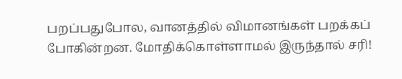பறப்பதுபோல, வானத்தில் விமானங்கள் பறக்கப் போகின்றன. மோதிக்கொள்ளாமல் இருந்தால் சரி!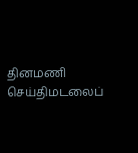தினமணி செய்திமடலைப்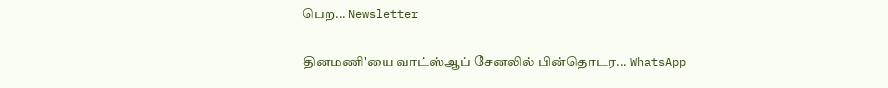பெற... Newsletter

தினமணி'யை வாட்ஸ்ஆப் சேனலில் பின்தொடர... WhatsApp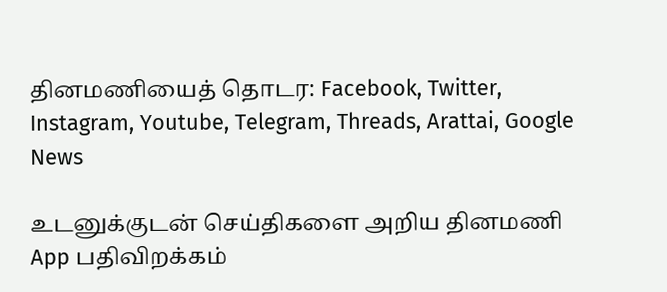தினமணியைத் தொடர: Facebook, Twitter, Instagram, Youtube, Telegram, Threads, Arattai, Google News

உடனுக்குடன் செய்திகளை அறிய தினமணி App பதிவிறக்கம்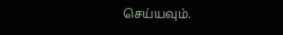செய்யவும்.